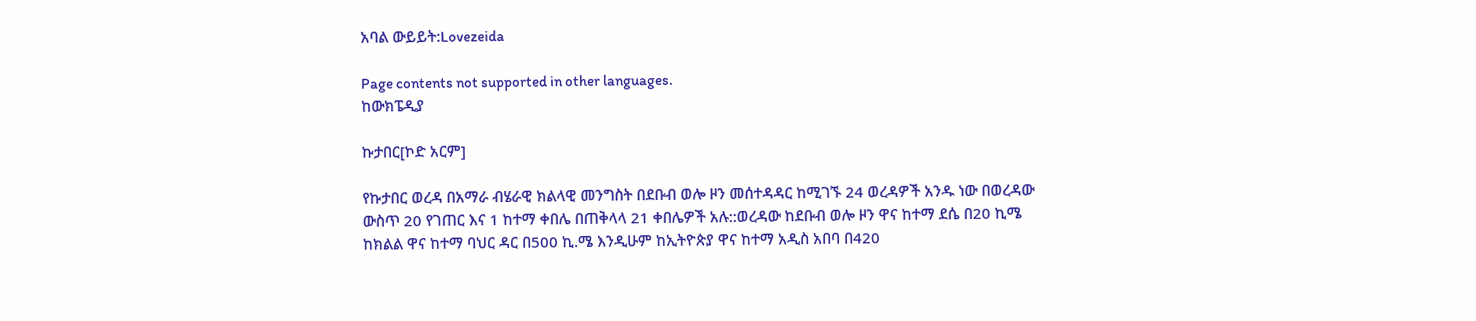አባል ውይይት:Lovezeida

Page contents not supported in other languages.
ከውክፔዲያ

ኩታበር[ኮድ አርም]

የኩታበር ወረዳ በአማራ ብሄራዊ ክልላዊ መንግስት በደቡብ ወሎ ዞን መሰተዳዳር ከሚገኙ 24 ወረዳዎች አንዱ ነው በወረዳው ውስጥ 20 የገጠር እና 1 ከተማ ቀበሌ በጠቅላላ 21 ቀበሌዎች አሉ::ወረዳው ከደቡብ ወሎ ዞን ዋና ከተማ ደሴ በ20 ኪሜ ከክልል ዋና ከተማ ባህር ዳር በ500 ኪ.ሜ እንዲሁም ከኢትዮጵያ ዋና ከተማ አዲስ አበባ በ420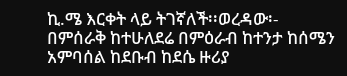ኪ.ሜ እርቀት ላይ ትገኛለች፡፡ወረዳው፡- በምሰራቅ ከተሁለደሬ በምዕራብ ከተንታ ከሰሜን አምባሰል ከደቡብ ከደሴ ዙሪያ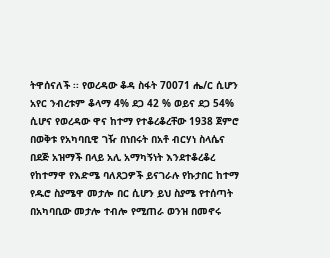ትዋሰናለች ፡፡ የወረዳው ቆዳ ስፋት 70071 ሔ/ር ሲሆን አየር ንብረቱም ቆላማ 4% ደጋ 42 % ወይና ደጋ 54% ሲሆና የወረዳው ዋና ከተማ የተቆረቆረቸው 1938 ጀምሮ በወቅቱ የአካባቢዊ ገዥ በነበሩት በአቶ ብርሃነ ስላሴና በደጅ አዝማች በላይ አሊ አማካኝነት እንደተቆረቆረ የከተማዋ የእድሜ ባለጸጋዎች ይናገራሉ የኩታበር ከተማ የዱሮ ስያሜዋ መታሎ በር ሲሆን ይህ ስያሜ የተሰጣት በአካባቢው መታሎ ተብሎ የሚጠራ ወንዝ በመኖሩ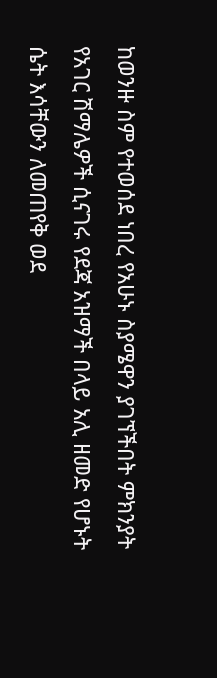ከወንዙ ስም የተወሰደ ነበረ የአሁኑ ስያሜዋን ያገኘችበት ምክንያት የአገር ሽማሌዎች ሲናገሩ የደጃ አዝማች በላይ አሊ ዘመድ የሆኑት ሴት እሳቸውን ለመጠየቅ ወደ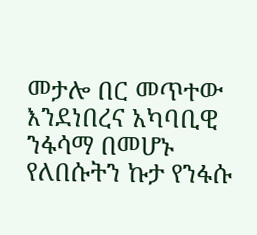መታሎ በር መጥተው እንደነበረና አካባቢዊ ንፋሳማ በመሆኑ የለበሱትን ኩታ የንፋሱ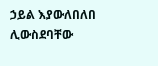ኃይል እያውለበለበ ሊውስደባቸው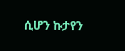ሲሆን ኩታየን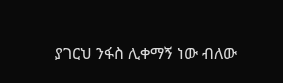ያገርህ ንፋስ ሊቀማኝ ነው ብለው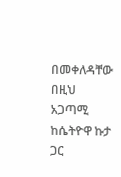በመቀለዳቸው በዚህ አጋጣሚ ከሴትዮዋ ኩታ ጋር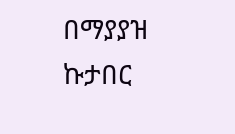በማያያዝ ኩታበር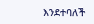እንደተባለች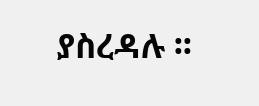ያስረዳሉ ፡፡